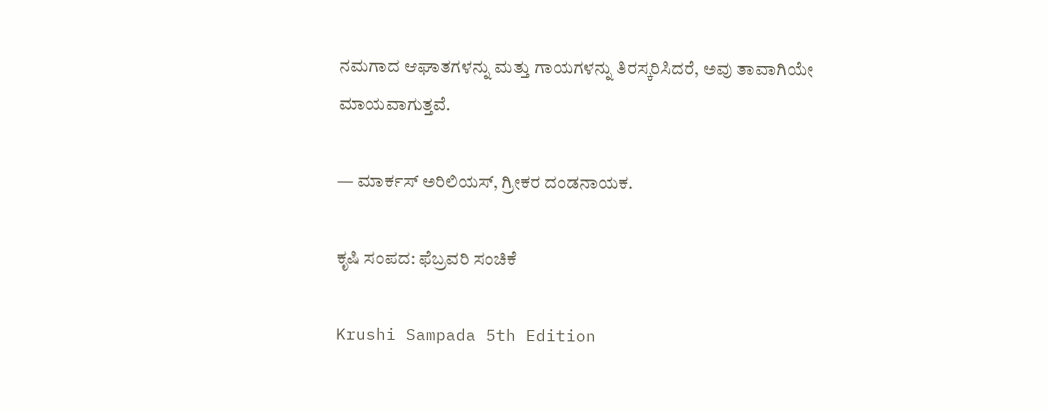ನಮಗಾದ ಆಘಾತಗಳನ್ನು ಮತ್ತು ಗಾಯಗಳನ್ನು ತಿರಸ್ಕರಿಸಿದರೆ, ಅವು ತಾವಾಗಿಯೇ ಮಾಯವಾಗುತ್ತವೆ.

— ಮಾರ್ಕಸ್ ಅರಿಲಿಯಸ್, ಗ್ರೀಕರ ದಂಡನಾಯಕ.

ಕೃಷಿ ಸಂಪದ: ಫೆಬ್ರವರಿ ಸಂಚಿಕೆ

Krushi Sampada 5th Edition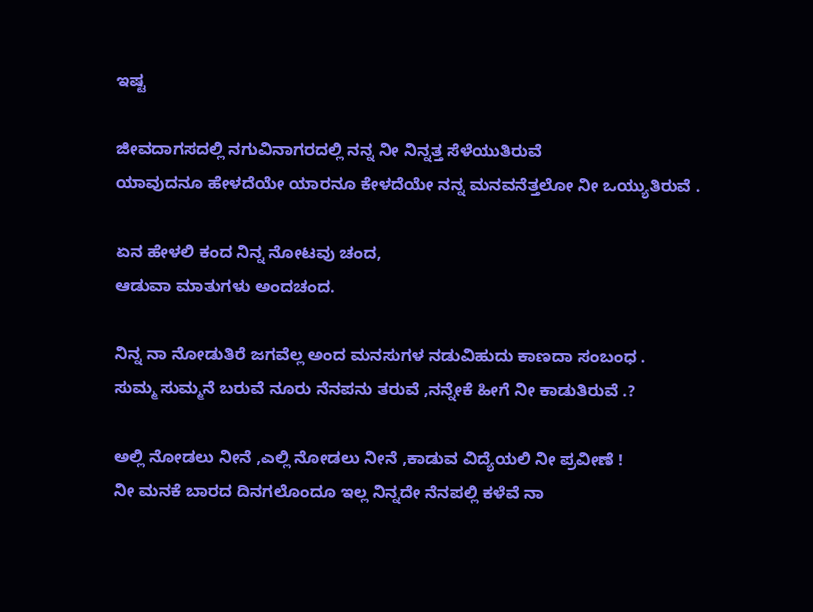ಇಷ್ಟ

ಜೀವದಾಗಸದಲ್ಲಿ ನಗುವಿನಾಗರದಲ್ಲಿ ನನ್ನ ನೀ ನಿನ್ನತ್ತ ಸೆಳೆಯುತಿರುವೆ
ಯಾವುದನೂ ಹೇಳದೆಯೇ ಯಾರನೂ ಕೇಳದೆಯೇ ನನ್ನ ಮನವನೆತ್ತಲೋ ನೀ ಒಯ್ಯುತಿರುವೆ .

ಏನ ಹೇಳಲಿ ಕಂದ ನಿನ್ನ ನೋಟವು ಚಂದ,
ಆಡುವಾ ಮಾತುಗಳು ಅಂದಚಂದ.

ನಿನ್ನ ನಾ ನೋಡುತಿರೆ ಜಗವೆಲ್ಲ ಅಂದ ಮನಸುಗಳ ನಡುವಿಹುದು ಕಾಣದಾ ಸಂಬಂಧ .
ಸುಮ್ಮ ಸುಮ್ಮನೆ ಬರುವೆ ನೂರು ನೆನಪನು ತರುವೆ ,ನನ್ನೇಕೆ ಹೀಗೆ ನೀ ಕಾಡುತಿರುವೆ .?

ಅಲ್ಲಿ ನೋಡಲು ನೀನೆ ,ಎಲ್ಲಿ ನೋಡಲು ನೀನೆ ,ಕಾಡುವ ವಿದ್ಯೆಯಲಿ ನೀ ಪ್ರವೀಣೆ !
ನೀ ಮನಕೆ ಬಾರದ ದಿನಗಲೊಂದೂ ಇಲ್ಲ ನಿನ್ನದೇ ನೆನಪಲ್ಲಿ ಕಳೆವೆ ನಾ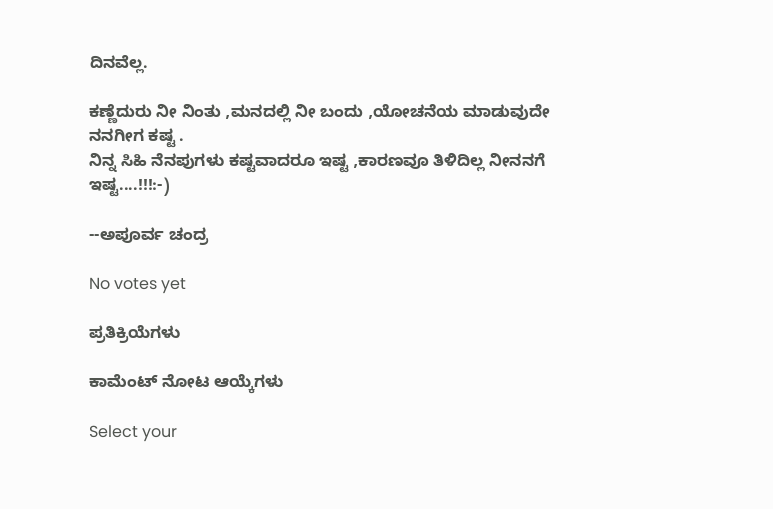ದಿನವೆಲ್ಲ.

ಕಣ್ಣೆದುರು ನೀ ನಿಂತು ,ಮನದಲ್ಲಿ ನೀ ಬಂದು ,ಯೋಚನೆಯ ಮಾಡುವುದೇ ನನಗೀಗ ಕಷ್ಟ .
ನಿನ್ನ ಸಿಹಿ ನೆನಪುಗಳು ಕಷ್ಟವಾದರೂ ಇಷ್ಟ ,ಕಾರಣವೂ ತಿಳಿದಿಲ್ಲ ನೀನನಗೆ ಇಷ್ಟ....!!!:-)

--ಅಪೂರ್ವ ಚಂದ್ರ

No votes yet

ಪ್ರತಿಕ್ರಿಯೆಗಳು

ಕಾಮೆಂಟ್ ನೋಟ ಆಯ್ಕೆಗಳು

Select your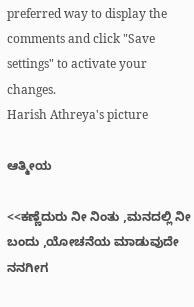preferred way to display the comments and click "Save settings" to activate your changes.
Harish Athreya's picture

ಆತ್ಮೀಯ

<<ಕಣ್ಣೆದುರು ನೀ ನಿಂತು ,ಮನದಲ್ಲಿ ನೀ ಬಂದು ,ಯೋಚನೆಯ ಮಾಡುವುದೇ ನನಗೀಗ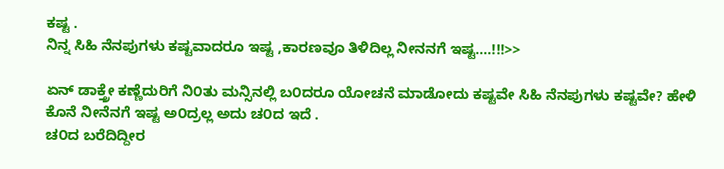ಕಷ್ಟ .
ನಿನ್ನ ಸಿಹಿ ನೆನಪುಗಳು ಕಷ್ಟವಾದರೂ ಇಷ್ಟ ,ಕಾರಣವೂ ತಿಳಿದಿಲ್ಲ ನೀನನಗೆ ಇಷ್ಟ....!!!>>

ಏನ್ ಡಾಕ್ತ್ರೇ ಕಣ್ಣೆದುರಿಗೆ ನಿ೦ತು ಮನ್ಸಿನಲ್ಲಿ ಬ೦ದರೂ ಯೋಚನೆ ಮಾಡೋದು ಕಷ್ಟವೇ ಸಿಹಿ ನೆನಪುಗಳು ಕಷ್ಟವೇ? ಹೇಳಿ
ಕೊನೆ ನೀನೆನಗೆ ಇಷ್ಟ ಅ೦ದ್ರಲ್ಲ ಅದು ಚ೦ದ ಇದೆ .
ಚ೦ದ ಬರೆದಿದ್ದೀರ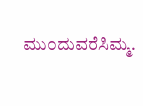ಮು೦ದುವರೆಸಿಮ್ಮ.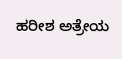ಹರೀಶ ಅತ್ರೇಯ